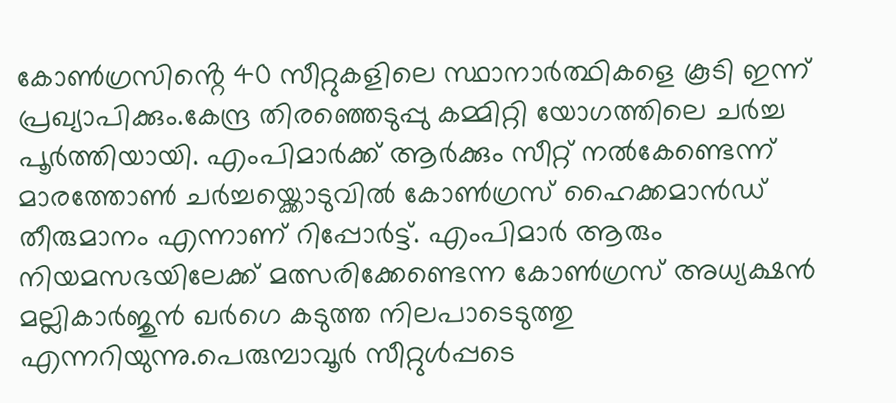കോൺഗ്രസിൻ്റെ 40 സീറ്റുകളിലെ സ്ഥാനാർത്ഥികളെ കൂടി ഇന്ന് പ്രഖ്യാപിക്കും.കേന്ദ്ര തിരഞ്ഞെടുപ്പു കമ്മിറ്റി യോഗത്തിലെ ചർച്ച പൂർത്തിയായി. എംപിമാർക്ക് ആർക്കും സീറ്റ് നൽകേണ്ടെന്ന് മാരത്തോൺ ചർച്ചയ്ക്കൊടുവിൽ കോൺഗ്രസ് ഹൈക്കമാൻഡ് തീരുമാനം എന്നാണ് റിപ്പോർട്ട്. എംപിമാർ ആരും നിയമസഭയിലേക്ക് മത്സരിക്കേണ്ടെന്ന കോൺഗ്രസ് അധ്യക്ഷൻ മല്ലികാർജുൻ ഖർഗെ കടുത്ത നിലപാടെടുത്തു എന്നറിയുന്നു.പെരുമ്പാവൂർ സീറ്റുൾപ്പടെ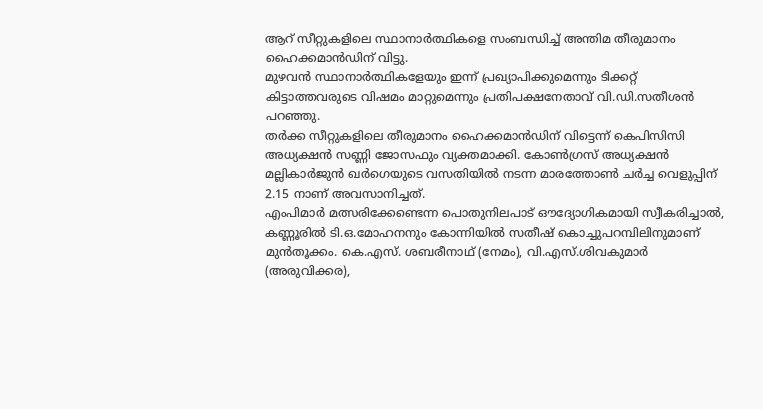ആറ് സീറ്റുകളിലെ സ്ഥാനാർത്ഥികളെ സംബന്ധിച്ച് അന്തിമ തീരുമാനം ഹൈക്കമാൻഡിന് വിട്ടു.
മുഴവൻ സ്ഥാനാർത്ഥികളേയും ഇന്ന് പ്രഖ്യാപിക്കുമെന്നും ടിക്കറ്റ് കിട്ടാത്തവരുടെ വിഷമം മാറ്റുമെന്നും പ്രതിപക്ഷനേതാവ് വി.ഡി.സതീശൻ പറഞ്ഞു.
തർക്ക സീറ്റുകളിലെ തീരുമാനം ഹൈക്കമാൻഡിന് വിട്ടെന്ന് കെപിസിസി അധ്യക്ഷൻ സണ്ണി ജോസഫും വ്യക്തമാക്കി. കോൺഗ്രസ് അധ്യക്ഷൻ മല്ലികാർജുൻ ഖർഗെയുടെ വസതിയിൽ നടന്ന മാരത്തോൺ ചർച്ച വെളുപ്പിന് 2.15 നാണ് അവസാനിച്ചത്.
എംപിമാർ മത്സരിക്കേണ്ടെന്ന പൊതുനിലപാട് ഔദ്യോഗികമായി സ്വീകരിച്ചാൽ, കണ്ണൂരിൽ ടി.ഒ.മോഹനനും കോന്നിയിൽ സതീഷ് കൊച്ചുപറമ്പിലിനുമാണ് മുൻതൂക്കം. കെ.എസ്. ശബരീനാഥ് (നേമം), വി.എസ്.ശിവകുമാർ (അരുവിക്കര),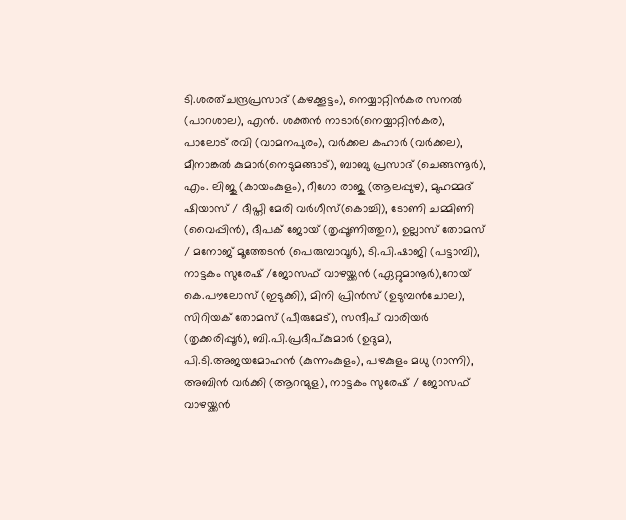ടി.ശരത്ചന്ദ്രപ്രസാദ് (കഴക്കൂട്ടം), നെയ്യാറ്റിൻകര സനൽ (പാറശാല), എൻ. ശക്തൻ നാടാർ(നെയ്യാറ്റിൻകര), പാലോട് രവി (വാമനപുരം), വർക്കല കഹാർ (വർക്കല), മീനാങ്കൽ കുമാർ(നെടുമങ്ങാട്), ബാബു പ്രസാദ് (ചെങ്ങന്നൂർ), എം. ലിജു (കായംകുളം), റീഗോ രാജു (ആലപ്പുഴ), മുഹമ്മദ് ഷിയാസ് / ദീപ്തി മേരി വർഗീസ്(കൊച്ചി), ടോണി ചമ്മിണി (വൈപ്പിൻ), ദീപക് ജോയ് (തൃപ്പൂണിത്തുറ), ഉല്ലാസ് തോമസ് / മനോജ് മൂത്തേടൻ (പെരുമ്പാവൂർ), ടി.പി.ഷാജി (പട്ടാമ്പി), നാട്ടകം സുരേഷ് /ജോസഫ് വാഴയ്ക്കൻ (ഏറ്റുമാനൂർ),റോയ് കെ.പൗലോസ് (ഇടുക്കി), മിനി പ്രിൻസ് (ഉടുമ്പൻചോല), സിറിയക് തോമസ് (പീരുമേട്), സന്ദീപ് വാരിയർ (തൃക്കരിപ്പൂർ), ബി.പി.പ്രദീപ്കുമാർ (ഉദുമ), പി.ടി.അജയമോഹൻ (കുന്നംകുളം), പഴകുളം മധു (റാന്നി), അബിൻ വർക്കി (ആറന്മുള), നാട്ടകം സുരേഷ് / ജോസഫ് വാഴയ്ക്കൻ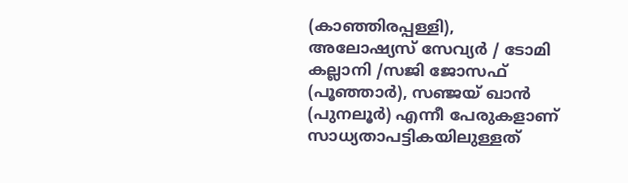(കാഞ്ഞിരപ്പള്ളി), അലോഷ്യസ് സേവ്യർ / ടോമി കല്ലാനി /സജി ജോസഫ് (പൂഞ്ഞാർ), സഞ്ജയ് ഖാൻ (പുനലൂർ) എന്നീ പേരുകളാണ് സാധ്യതാപട്ടികയിലുള്ളത്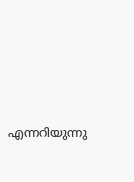എന്നറിയുന്നു